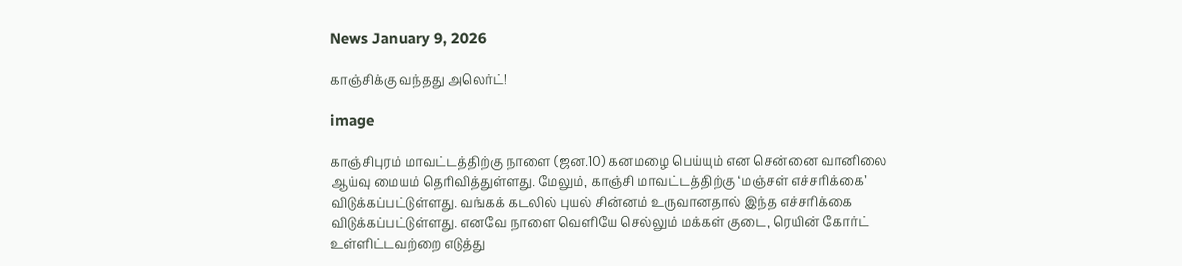News January 9, 2026

காஞ்சிக்கு வந்தது அலெர்ட்!

image

காஞ்சிபுரம் மாவட்டத்திற்கு நாளை (ஜன.10) கனமழை பெய்யும் என சென்னை வானிலை ஆய்வு மையம் தெரிவித்துள்ளது. மேலும், காஞ்சி மாவட்டத்திற்கு ‘மஞ்சள் எச்சரிக்கை’ விடுக்கப்பட்டுள்ளது. வங்கக் கடலில் புயல் சின்னம் உருவானதால் இந்த எச்சரிக்கை விடுக்கப்பட்டுள்ளது. எனவே நாளை வெளியே செல்லும் மக்கள் குடை, ரெயின் கோர்ட் உள்ளிட்டவற்றை எடுத்து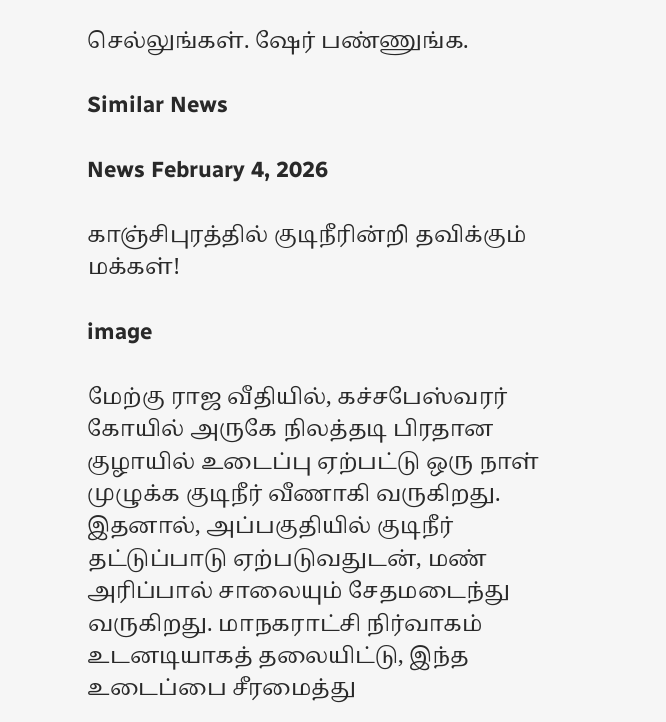செல்லுங்கள். ஷேர் பண்ணுங்க.

Similar News

News February 4, 2026

காஞ்சிபுரத்தில் குடிநீரின்றி தவிக்கும் மக்கள்!

image

மேற்கு ராஜ வீதியில், கச்சபேஸ்வரர் கோயில் அருகே நிலத்தடி பிரதான குழாயில் உடைப்பு ஏற்பட்டு ஒரு நாள் முழுக்க குடிநீர் வீணாகி வருகிறது. இதனால், அப்பகுதியில் குடிநீர் தட்டுப்பாடு ஏற்படுவதுடன், மண் அரிப்பால் சாலையும் சேதமடைந்து வருகிறது. மாநகராட்சி நிர்வாகம் உடனடியாகத் தலையிட்டு, இந்த உடைப்பை சீரமைத்து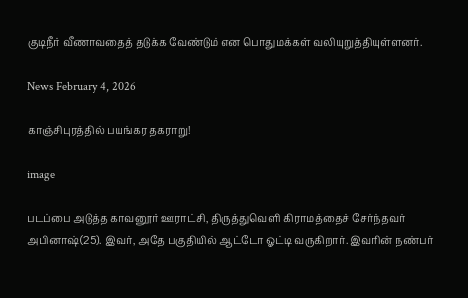குடிநீர் வீணாவதைத் தடுக்க வேண்டும் என பொதுமக்கள் வலியுறுத்தியுள்ளனர்.

News February 4, 2026

காஞ்சிபுரத்தில் பயங்கர தகராறு!

image

படப்பை அடுத்த காவனூர் ஊராட்சி, திருத்துவெளி கிராமத்தைச் சேர்ந்தவர் அபினாஷ்(25). இவர், அதே பகுதியில் ஆட்டோ ஓட்டி வருகிறார். இவரின் நண்பர்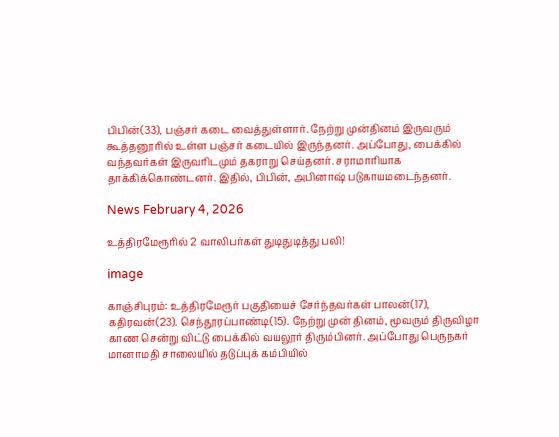பிபின்(33), பஞ்சர் கடை வைத்துள்ளார். நேற்று முன்தினம் இருவரும் கூத்தனூரில் உள்ள பஞ்சர் கடையில் இருந்தனர். அப்போது, பைக்கில் வந்தவர்கள் இருவரிடமும் தகராறு செய்தனர். சராமாரியாக தாக்கிக்கொண்டனர். இதில், பிபின், அபினாஷ் படுகாயமடைந்தனர்.

News February 4, 2026

உத்திரமேரூரில் 2 வாலிபர்கள் துடிதுடித்து பலி!

image

காஞ்சிபுரம்: உத்திரமேரூர் பகுதியைச் சேர்ந்தவர்கள் பாலன்(17), கதிரவன்(23). செந்தூரப்பாண்டி(15). நேற்று முன் தினம், மூவரும் திருவிழா காண சென்று விட்டு பைக்கில் வயலூர் திரும்பினர். அப்போது பெருநகர் மானாமதி சாலையில் தடுப்புக் கம்பியில்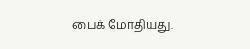பைக் மோதியது.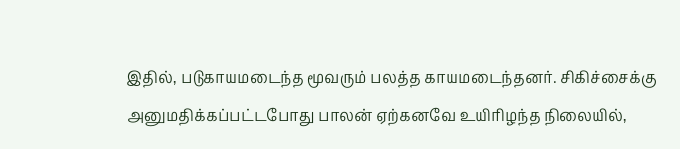இதில், படுகாயமடைந்த மூவரும் பலத்த காயமடைந்தனர். சிகிச்சைக்கு அனுமதிக்கப்பட்டபோது பாலன் ஏற்கனவே உயிரிழந்த நிலையில்,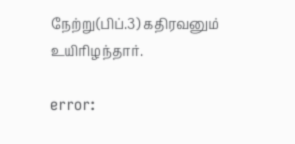நேற்று(பிப்.3) கதிரவனும் உயிரிழந்தார்.

error: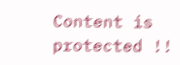Content is protected !!